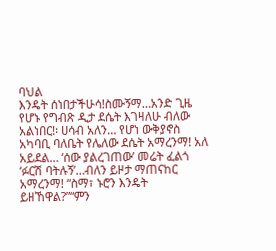ባህል
እንዴት ሰነበታችሁሳ!ስሙኝማ…አንድ ጊዜ የሆኑ የግብጽ ዲታ ደሴት እገዛለሁ ብለው አልነበር!፡ ሀሳብ አለን… የሆነ ውቅያኖስ አካባቢ ባለቤት የሌለው ደሴት አማረንማ! አለ አይደል… ‘ሰው ያልረገጠው’ መሬት ፈልጎ ‘ፉርሽ ባትሉኝ’…ብለን ይዞታ ማጠናከር አማረንማ! “ስማ፣ ኑሮን እንዴት ይዘኸዋል?”“ምን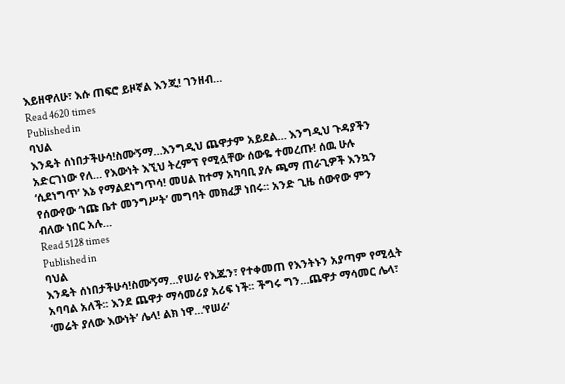እይዘዋለሁ፣ እሱ ጠፍሮ ይዞኛል እንጂ! ገንዘብ…
Read 4620 times
Published in
ባህል
እንዴት ሰነበታችሁሳ!ስሙኝማ…እንግዲህ ጨዋታም አይደል… እንግዲህ ጉዳያችን አድርገነው የለ… የእውነት እኚህ ትረምፕ የሚሏቸው ሰውዬ ተመረጡ! ሰዉ ሁሉ ‘ሲደነግጥ’ እኔ የማልደነግጥሳ! መሀል ከተማ አካባቢ ያሉ ጫማ ጠራጊዎች እንኳን የሰውየው ‘ነጩ ቤተ መንግሥት’ መግባት መክፈቻ ነበሩ፡፡ አንድ ጊዜ ሰውየው ምን ብለው ነበር አሉ…
Read 5128 times
Published in
ባህል
እንዴት ሰነበታችሁሳ!ስሙኝማ…የሠራ የእጁን፣ የተቀመጠ የእንትኑን አያጣም የሚሏት አባባል አለች፡፡ እንደ ጨዋታ ማሳመሪያ አሪፍ ነች፡፡ ችግሩ ግን…ጨዋታ ማሳመር ሌላ፣ ‘መሬት ያለው እውነት’ ሌላ! ልክ ነዋ…‘የሠራ’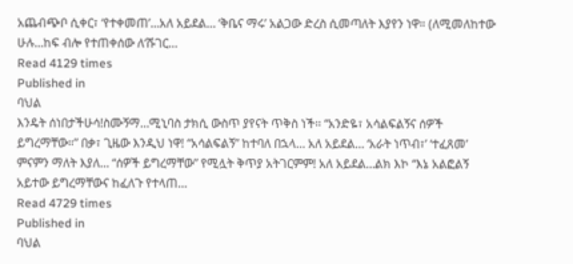አጨብጭቦ ሲቀር፣ ‘የተቀመጠ’…አለ አይደል… ‘ቅቤና ማሩ’ አልጋው ድረስ ሲመጣለት እያየን ነዋ። (ለሚመለከተው ሁሉ…ከፍ ብሎ የተጠቀሰው ለ‘ሹገር…
Read 4129 times
Published in
ባህል
እንዴት ሰነበታችሁሳ!ስሙኝማ…ሚኒባስ ታክሲ ውስጥ ያየናት ጥቅስ ነች፡፡ “አንድዬ፣ አሳልፍልኝና ሰዎች ይግረማቸው።” በቃ፣ ጊዜው እንዲህ ነዋ! “አሳልፍልኝ” ከተባለ በኋላ… አለ አይደል… ‘አራት ነጥብ፣’ ‘ተፈጸመ’ ምናምን ማለት እያለ… “ሰዎች ይግረማቸው” የሚሏት ቅጥያ አትገርምም! አለ አይደል…ልክ እኮ “እኔ አልፎልኝ አይተው ይግረማቸውና ከፈለጉ የተላጠ…
Read 4729 times
Published in
ባህል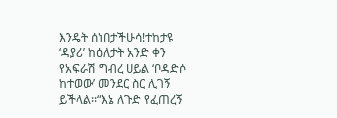እንዴት ሰነበታችሁሳ!ተከታዩ ‘ዳያሪ’ ከዕለታት አንድ ቀን የአፍራሽ ግብረ ሀይል ‘ቦዳድሶ ከተወው’ መንደር ስር ሊገኝ ይችላል፡፡“እኔ ለጉድ የፈጠረኝ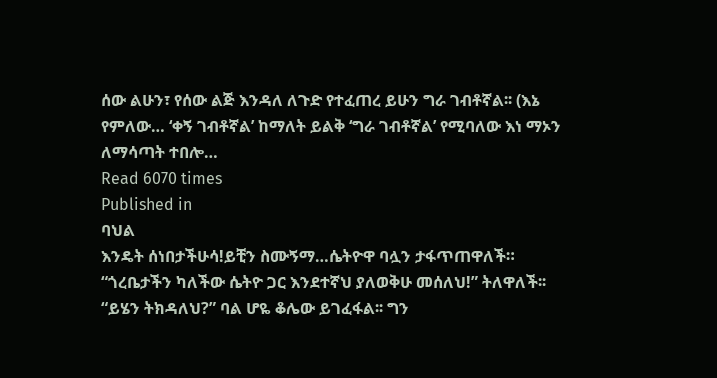ሰው ልሁን፣ የሰው ልጅ እንዳለ ለጉድ የተፈጠረ ይሁን ግራ ገብቶኛል፡፡ (እኔ የምለው… ‘ቀኝ ገብቶኛል’ ከማለት ይልቅ ‘ግራ ገብቶኛል’ የሚባለው እነ ማኦን ለማሳጣት ተበሎ…
Read 6070 times
Published in
ባህል
እንዴት ሰነበታችሁሳ!ይቺን ስሙኝማ…ሴትዮዋ ባሏን ታፋጥጠዋለች። “ጎረቤታችን ካለችው ሴትዮ ጋር እንደተኛህ ያለወቅሁ መሰለህ!” ትለዋለች፡፡ “ይሄን ትክዳለህ?” ባል ሆዬ ቆሌው ይገፈፋል፡፡ ግን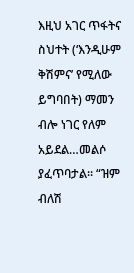እዚህ አገር ጥፋትና ስህተት (‘እንዲሁም ቅሽምና’ የሚለው ይግባበት) ማመን ብሎ ነገር የለም አይደል…መልሶ ያፈጥባታል። “ዝም ብለሽ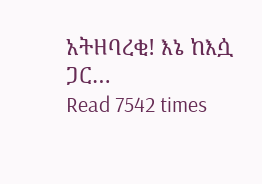አትዘባረቂ! እኔ ከእሷ ጋር…
Read 7542 times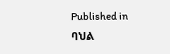Published in
ባህል